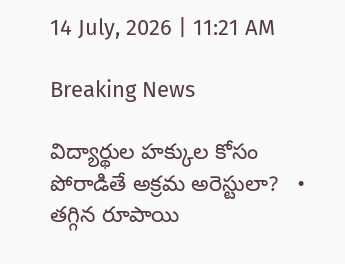14 July, 2026 | 11:21 AM

Breaking News

విద్యార్థుల హక్కుల కోసం పోరాడితే అక్రమ అరెస్టులా?   •   తగ్గిన రూపాయి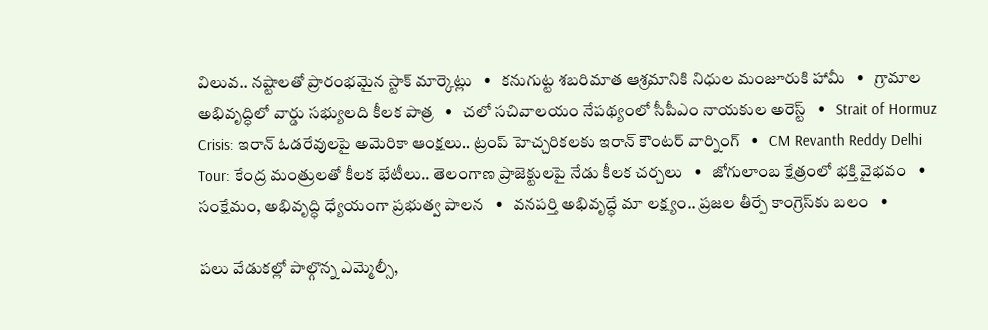విలువ.. నష్టాలతో ప్రారంభమైన స్టాక్ మార్కెట్లు   •   కనుగుట్ట శబరిమాత ఆశ్రమానికి నిధుల మంజూరుకి హామీ   •   గ్రామాల అభివృద్ధిలో వార్డు సభ్యులది కీలక పాత్ర   •   చలో సచివాలయం నేపథ్యంలో సీపీఎం నాయకుల అరెస్ట్   •   Strait of Hormuz Crisis: ఇరాన్ ఓడరేవులపై అమెరికా ఆంక్షలు.. ట్రంప్ హెచ్చరికలకు ఇరాన్ కౌంటర్ వార్నింగ్   •   CM Revanth Reddy Delhi Tour: కేంద్ర మంత్రులతో కీలక భేటీలు.. తెలంగాణ ప్రాజెక్టులపై నేడు కీలక చర్చలు   •   జోగులాంబ క్షేత్రంలో భక్తి వైభవం   •   సంక్షేమం, అభివృద్ధి ధ్యేయంగా ప్రభుత్వ పాలన   •   వనపర్తి అభివృద్ధే మా లక్ష్యం.. ప్రజల తీర్పే కాంగ్రెస్‌కు బలం   •

పలు వేడుకల్లో పాల్గొన్న ఎమ్మెల్సీ,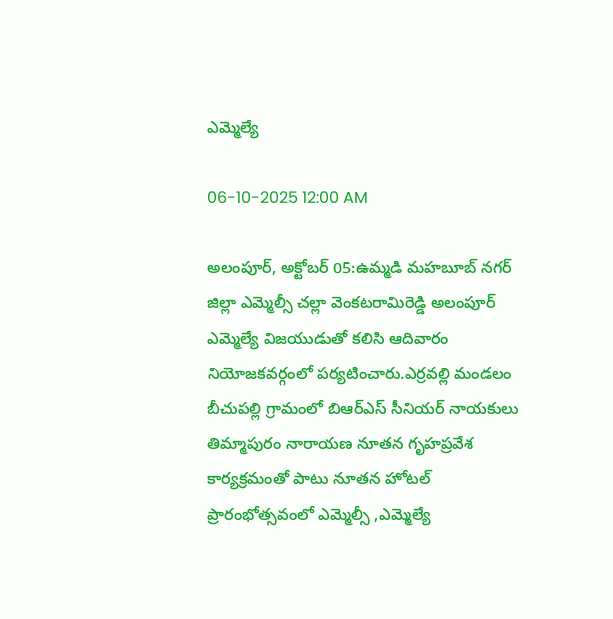ఎమ్మెల్యే

06-10-2025 12:00 AM

అలంపూర్, అక్టోబర్ 05:ఉమ్మడి మహబూబ్ నగర్ జిల్లా ఎమ్మెల్సీ చల్లా వెంకటరామిరెడ్డి అలంపూర్ ఎమ్మెల్యే విజయుడుతో కలిసి ఆదివారం నియోజకవర్గంలో పర్యటించారు.ఎర్రవల్లి మండలం బీచుపల్లి గ్రామంలో బిఆర్‌ఎస్ సీనియర్ నాయకులు తిమ్మాపురం నారాయణ నూతన గృహప్రవేశ కార్యక్రమంతో పాటు నూతన హోటల్ ప్రారంభోత్సవంలో ఎమ్మెల్సీ ,ఎమ్మెల్యే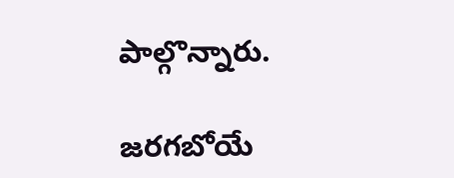పాల్గొన్నారు.

జరగబోయే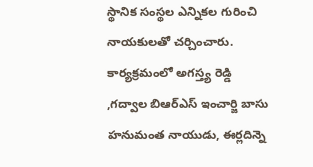స్థానిక సంస్థల ఎన్నికల గురించి నాయకులతో చర్చించారు. కార్యక్రమంలో అగస్త్య రెడ్డి ,గద్వాల బిఆర్‌ఎస్ ఇంచార్జి బాసు హనుమంత నాయుడు, ఈర్లదిన్నె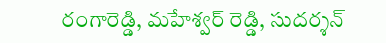రంగారెడ్డి, మహేశ్వర్ రెడ్డి, సుదర్శన్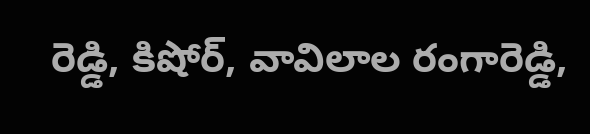రెడ్డి, కిషోర్, వావిలాల రంగారెడ్డి,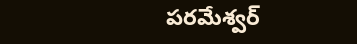పరమేశ్వర్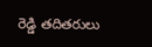రెడ్డి తదితరులు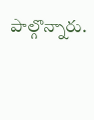పాల్గొన్నారు.